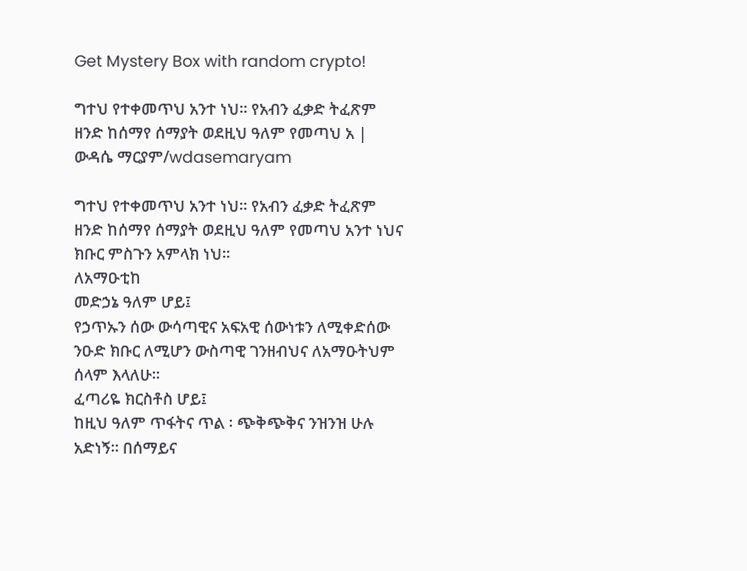Get Mystery Box with random crypto!

ግተህ የተቀመጥህ አንተ ነህ። የአብን ፈቃድ ትፈጽም ዘንድ ከሰማየ ሰማያት ወደዚህ ዓለም የመጣህ አ | ውዳሴ ማርያም/wdasemaryam

ግተህ የተቀመጥህ አንተ ነህ። የአብን ፈቃድ ትፈጽም ዘንድ ከሰማየ ሰማያት ወደዚህ ዓለም የመጣህ አንተ ነህና ክቡር ምስጉን አምላክ ነህ።
ለአማዑቲከ
መድኃኔ ዓለም ሆይ፤
የኃጥኡን ሰው ውሳጣዊና አፍአዊ ሰውነቱን ለሚቀድሰው ንዑድ ክቡር ለሚሆን ውስጣዊ ገንዘብህና ለአማዑትህም ሰላም እላለሁ።
ፈጣሪዬ ክርስቶስ ሆይ፤
ከዚህ ዓለም ጥፋትና ጥል ፡ ጭቅጭቅና ንዝንዝ ሁሉ አድነኝ። በሰማይና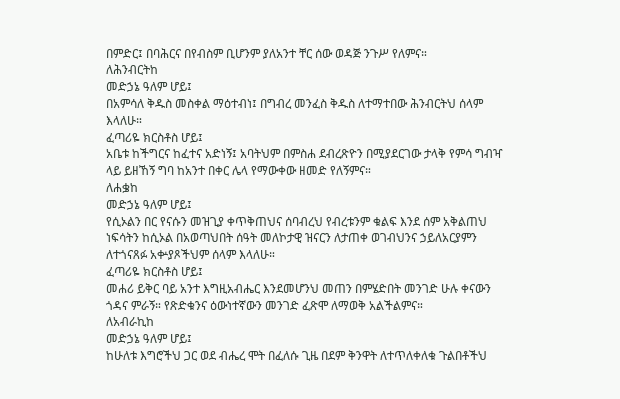በምድር፤ በባሕርና በየብስም ቢሆንም ያለአንተ ቸር ሰው ወዳጅ ንጉሥ የለምና።
ለሕንብርትከ
መድኃኔ ዓለም ሆይ፤
በአምሳለ ቅዱስ መስቀል ማዕተብነ፤ በግብረ መንፈስ ቅዱስ ለተማተበው ሕንብርትህ ሰላም እላለሁ።
ፈጣሪዬ ክርስቶስ ሆይ፤
አቤቱ ከችግርና ከፈተና አድነኝ፤ አባትህም በምስሐ ደብረጽዮን በሚያደርገው ታላቅ የምሳ ግብዣ ላይ ይዘኸኝ ግባ ከአንተ በቀር ሌላ የማውቀው ዘመድ የለኝምና።
ለሐቌከ
መድኃኔ ዓለም ሆይ፤
የሲኦልን በር የናሱን መዝጊያ ቀጥቅጠህና ሰባብረህ የብረቱንም ቁልፍ እንደ ሰም አቅልጠህ ነፍሳትን ከሲኦል በአወጣህበት ሰዓት መለኮታዊ ዝናርን ለታጠቀ ወገብህንና ኃይለአርያምን ለተጎናጸፉ አቍያጾችህም ሰላም እላለሁ።
ፈጣሪዬ ክርስቶስ ሆይ፤
መሐሪ ይቅር ባይ አንተ እግዚአብሔር እንደመሆንህ መጠን በምሄድበት መንገድ ሁሉ ቀናውን ጎዳና ምራኝ። የጽድቁንና ዕውነተኛውን መንገድ ፈጽሞ ለማወቅ አልችልምና።
ለአብራኪከ
መድኃኔ ዓለም ሆይ፤
ከሁለቱ እግሮችህ ጋር ወደ ብሔረ ሞት በፈለሱ ጊዜ በደም ቅንዋት ለተጥለቀለቁ ጉልበቶችህ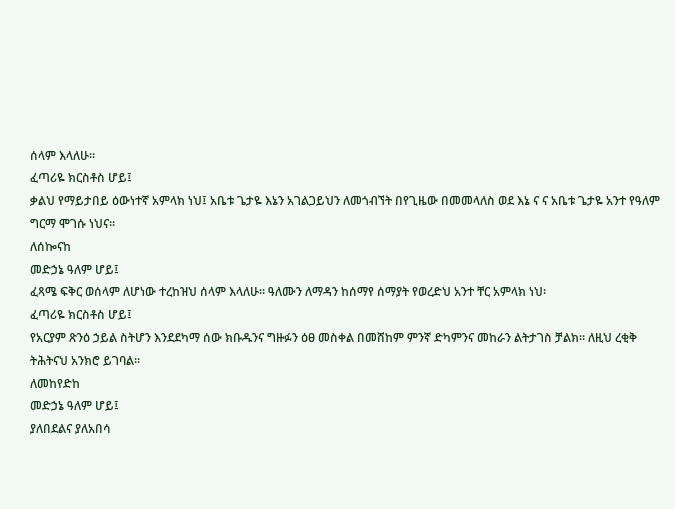ሰላም እላለሁ።
ፈጣሪዬ ክርስቶስ ሆይ፤
ቃልህ የማይታበይ ዕውነተኛ አምላክ ነህ፤ አቤቱ ጌታዬ እኔን አገልጋይህን ለመጎብኘት በየጊዜው በመመላለስ ወደ እኔ ና ና አቤቱ ጌታዬ አንተ የዓለም ግርማ ሞገሱ ነህና።
ለሰኰናከ
መድኃኔ ዓለም ሆይ፤
ፈጻሜ ፍቅር ወሰላም ለሆነው ተረከዝህ ሰላም እላለሁ። ዓለሙን ለማዳን ከሰማየ ሰማያት የወረድህ አንተ ቸር አምላክ ነህ፡
ፈጣሪዬ ክርስቶስ ሆይ፤
የአርያም ጽንዕ ኃይል ስትሆን እንደደካማ ሰው ክቡዱንና ግዙፉን ዕፀ መስቀል በመሸከም ምንኛ ድካምንና መከራን ልትታገስ ቻልክ። ለዚህ ረቂቅ ትሕትናህ አንክሮ ይገባል።
ለመከየድከ
መድኃኔ ዓለም ሆይ፤
ያለበደልና ያለአበሳ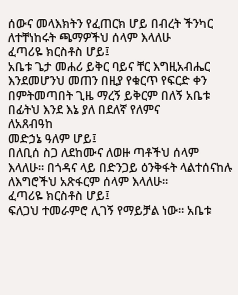ሰውና መላእክትን የፈጠርክ ሆይ በብረት ችንካር ለተቸነከሩት ጫማዎችህ ሰላም እላለሁ
ፈጣሪዬ ክርስቶስ ሆይ፤
አቤቱ ጌታ መሐሪ ይቅር ባይና ቸር እግዚአብሔር እንደመሆንህ መጠን በዚያ የቁርጥ የፍርድ ቀን በምትመጣበት ጊዜ ማረኝ ይቅርም በለኝ አቤቱ በፊትህ እንደ እኔ ያለ በደለኛ የለምና
ለአጸብዓከ
መድኃኔ ዓለም ሆይ፤
በለቢሰ ስጋ ለደከሙና ለወዙ ጣቶችህ ሰላም እላለሁ። በጎዳና ላይ በድንጋይ ዕንቅፋት ላልተሰናከሉ ለእግሮችህ አጽፋርም ሰላም እላለሁ።
ፈጣሪዬ ክርስቶስ ሆይ፤
ፍለጋህ ተመራምሮ ሊገኝ የማይቻል ነው። አቤቱ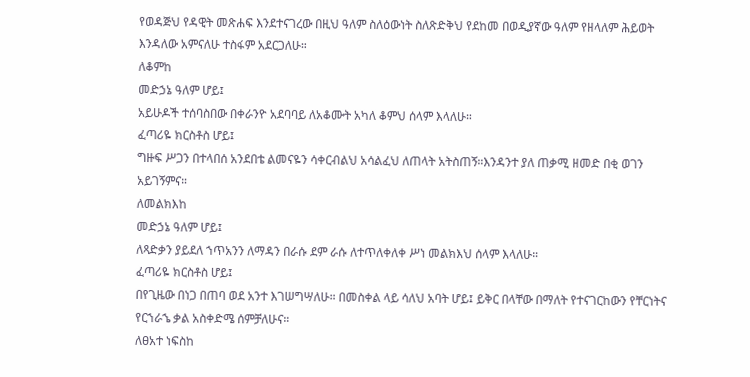የወዳጅህ የዳዊት መጽሐፍ እንደተናገረው በዚህ ዓለም ስለዕውነት ስለጽድቅህ የደከመ በወዲያኛው ዓለም የዘላለም ሕይወት እንዳለው አምናለሁ ተስፋም አደርጋለሁ።
ለቆምከ
መድኃኔ ዓለም ሆይ፤
አይሁዶች ተሰባስበው በቀራንዮ አደባባይ ለአቆሙት አካለ ቆምህ ሰላም እላለሁ።
ፈጣሪዬ ክርስቶስ ሆይ፤
ግዙፍ ሥጋን በተላበሰ አንደበቴ ልመናዬን ሳቀርብልህ አሳልፈህ ለጠላት አትስጠኝ።እንዳንተ ያለ ጠቃሚ ዘመድ በቂ ወገን አይገኝምና።
ለመልክእከ
መድኃኔ ዓለም ሆይ፤
ለጻድቃን ያይደለ ኀጥአንን ለማዳን በራሱ ደም ራሱ ለተጥለቀለቀ ሥነ መልክእህ ሰላም እላለሁ።
ፈጣሪዬ ክርስቶስ ሆይ፤
በየጊዜው በነጋ በጠባ ወደ አንተ እገሠግሣለሁ። በመስቀል ላይ ሳለህ አባት ሆይ፤ ይቅር በላቸው በማለት የተናገርከውን የቸርነትና የርኀራኄ ቃል አስቀድሜ ሰምቻለሁና።
ለፀአተ ነፍስከ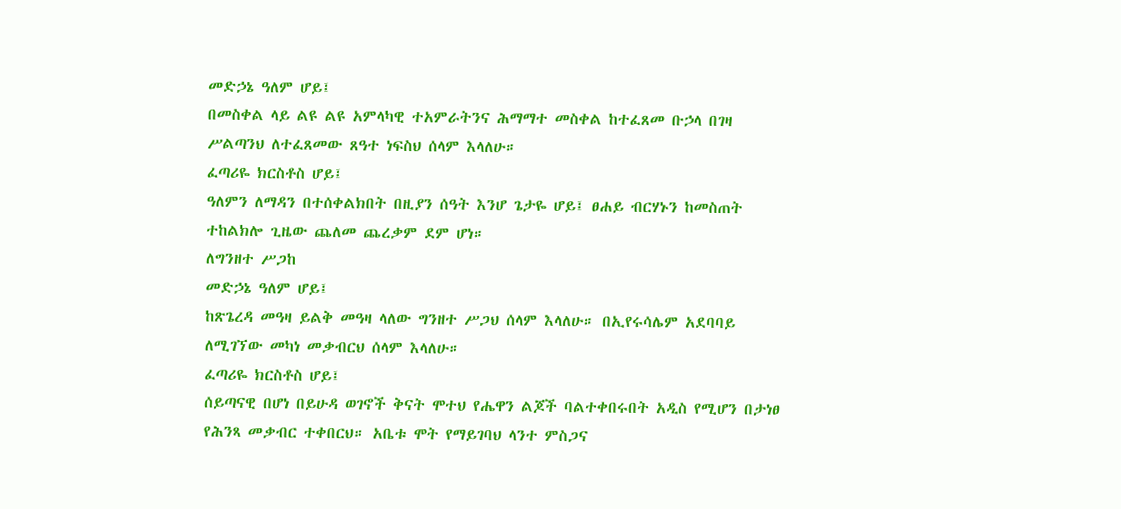መድኃኔ ዓለም ሆይ፤
በመስቀል ላይ ልዩ ልዩ አምላካዊ ተአምራትንና ሕማማተ መስቀል ከተፈጸመ ቡኃላ በገዛ ሥልጣንህ ለተፈጸመው ጸዓተ ነፍስህ ሰላም እላለሁ።
ፈጣሪዬ ክርስቶስ ሆይ፤
ዓለምን ለማዳን በተሰቀልክበት በዚያን ሰዓት እንሆ ጌታዬ ሆይ፤ ፀሐይ ብርሃኑን ከመስጠት ተከልክሎ ጊዜው ጨለመ ጨረቃም ደም ሆነ።
ለግንዘተ ሥጋከ
መድኃኔ ዓለም ሆይ፤
ከጽጌረዳ መዓዛ ይልቅ መዓዛ ላለው ግንዘተ ሥጋህ ሰላም እላለሁ። በኢየሩሳሌም አደባባይ ለሚገኘው መካነ መቃብርህ ሰላም እላለሁ።
ፈጣሪዬ ክርስቶስ ሆይ፤
ሰይጣናዊ በሆነ በይሁዳ ወገኖች ቅናት ሞተህ የሔዋን ልጆች ባልተቀበሩበት አዲስ የሚሆን በታነፀ የሕንጻ መቃብር ተቀበርህ። አቤቱ ሞት የማይገባህ ላንተ ምስጋና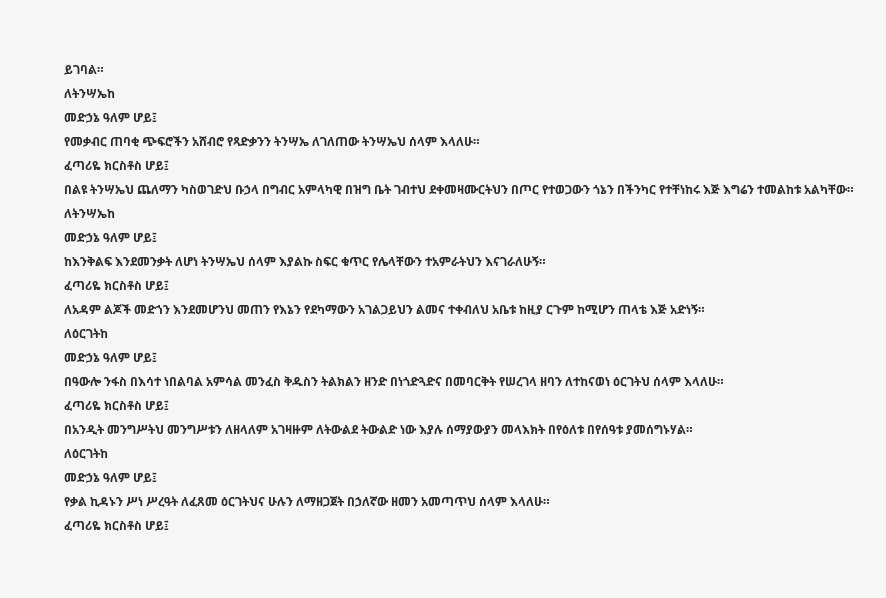ይገባል።
ለትንሣኤከ
መድኃኔ ዓለም ሆይ፤
የመቃብር ጠባቂ ጭፍሮችን አሸብሮ የጻድቃንን ትንሣኤ ለገለጠው ትንሣኤህ ሰላም እላለሁ።
ፈጣሪዬ ክርስቶስ ሆይ፤
በልዩ ትንሣኤህ ጨለማን ካስወገድህ ቡኃላ በግብር አምላካዊ በዝግ ቤት ገብተህ ደቀመዛሙርትህን በጦር የተወጋውን ጎኔን በችንካር የተቸነከሩ እጅ እግሬን ተመልከቱ አልካቸው።
ለትንሣኤከ
መድኃኔ ዓለም ሆይ፤
ከእንቅልፍ እንደመንቃት ለሆነ ትንሣኤህ ሰላም እያልኩ ስፍር ቁጥር የሌላቸውን ተአምራትህን እናገራለሁኝ።
ፈጣሪዬ ክርስቶስ ሆይ፤
ለአዳም ልጆች መድኀን እንደመሆንህ መጠን የእኔን የደካማውን አገልጋይህን ልመና ተቀብለህ አቤቱ ከዚያ ርጉም ከሚሆን ጠላቴ እጅ አድነኝ።
ለዕርገትከ
መድኃኔ ዓለም ሆይ፤
በዓውሎ ንፋስ በእሳተ ነበልባል አምሳል መንፈስ ቅዱስን ትልክልን ዘንድ በነጎድጓድና በመባርቅት የሠረገላ ዘባን ለተከናወነ ዕርገትህ ሰላም እላለሁ።
ፈጣሪዬ ክርስቶስ ሆይ፤
በአንዲት መንግሥትህ መንግሥቱን ለዘላለም አገዛዙም ለትውልደ ትውልድ ነው እያሉ ሰማያውያን መላእክት በየዕለቱ በየሰዓቱ ያመሰግኑሃል።
ለዕርገትከ
መድኃኔ ዓለም ሆይ፤
የቃል ኪዳኑን ሥነ ሥረዓት ለፈጸመ ዕርገትህና ሁሉን ለማዘጋጀት በኃለኛው ዘመን አመጣጥህ ሰላም እላለሁ።
ፈጣሪዬ ክርስቶስ ሆይ፤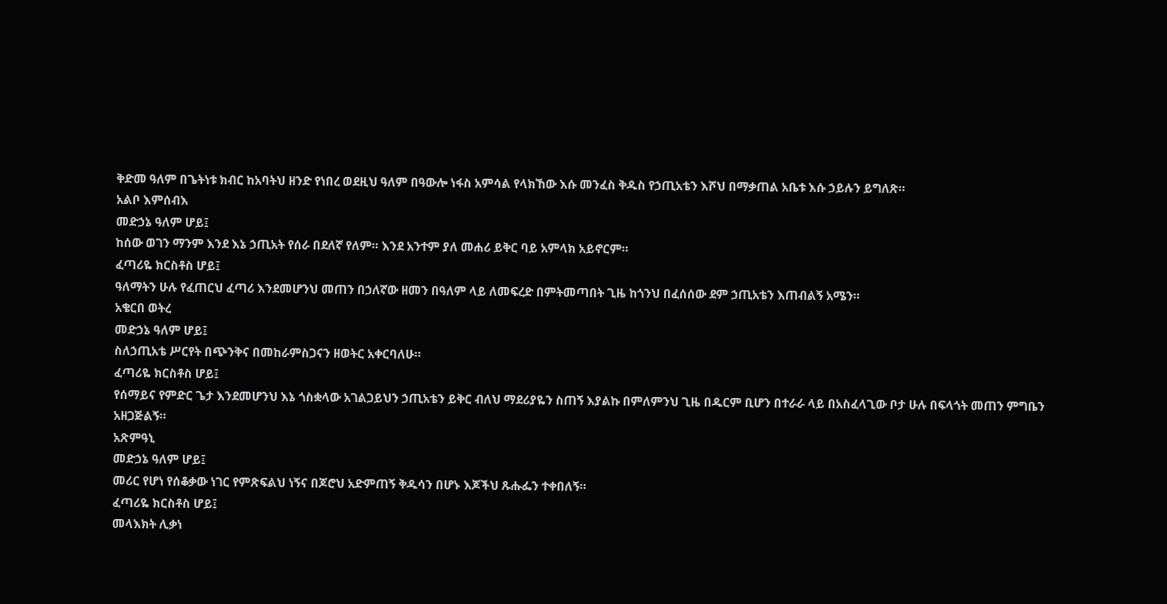ቅድመ ዓለም በጌትነቱ ክብር ከአባትህ ዘንድ የነበረ ወደዚህ ዓለም በዓውሎ ነፋስ አምሳል የላክኸው እሱ መንፈስ ቅዱስ የኃጢአቴን እሾህ በማቃጠል አቤቱ እሱ ኃይሉን ይግለጽ።
አልቦ እምሰብእ
መድኃኔ ዓለም ሆይ፤
ከሰው ወገን ማንም እንደ እኔ ኃጢአት የሰራ በደለኛ የለም። እንደ አንተም ያለ መሐሪ ይቅር ባይ አምላክ አይኖርም።
ፈጣሪዬ ክርስቶስ ሆይ፤
ዓለማትን ሁሉ የፈጠርህ ፈጣሪ እንደመሆንህ መጠን በኃለኛው ዘመን በዓለም ላይ ለመፍረድ በምትመጣበት ጊዜ ከጎንህ በፈሰሰው ደም ኃጢአቴን እጠብልኝ አሜን።
አቄርበ ወትረ
መድኃኔ ዓለም ሆይ፤
ስለኃጢአቴ ሥርየት በጭንቅና በመከራምስጋናን ዘወትር አቀርባለሁ።
ፈጣሪዬ ክርስቶስ ሆይ፤
የሰማይና የምድር ጌታ እንደመሆንህ እኔ ጎስቋላው አገልጋይህን ኃጢአቴን ይቅር ብለህ ማደሪያዬን ስጠኝ እያልኩ በምለምንህ ጊዜ በዱርም ቢሆን በተራራ ላይ በአስፈላጊው ቦታ ሁሉ በፍላጎት መጠን ምግቤን አዘጋጅልኝ።
አጽምዓኒ
መድኃኔ ዓለም ሆይ፤
መሪር የሆነ የሰቆቃው ነገር የምጽፍልህ ነኝና በጆሮህ አድምጠኝ ቅዱሳን በሆኑ እጆችህ ጹሑፌን ተቀበለኝ።
ፈጣሪዬ ክርስቶስ ሆይ፤
መላእክት ሊቃነ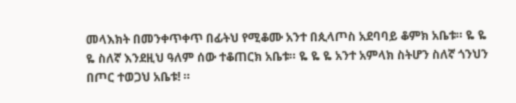መላእክት በመንቀጥቀጥ በፊትህ የሚቆሙ አንተ በጲላጦስ አደባባይ ቆምክ አቤቱ። ዬ ዬ ዬ ስለኛ እንደዚህ ዓለም ሰው ተቆጠርክ አቤቱ። ዬ ዬ ዬ አንተ አምላክ ስትሆን ስለኛ ጎንህን በጦር ተወጋህ አቤቱ! ።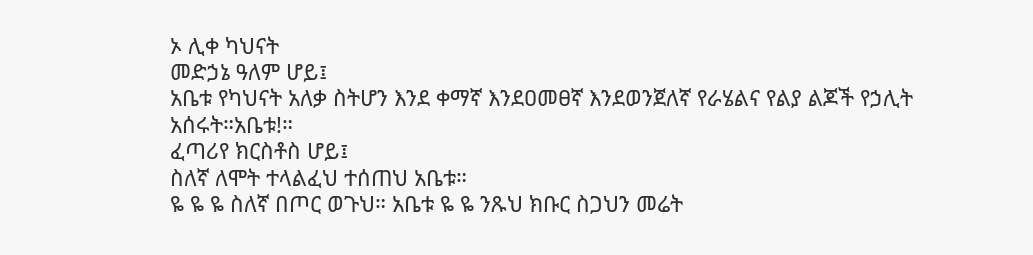ኦ ሊቀ ካህናት
መድኃኔ ዓለም ሆይ፤
አቤቱ የካህናት አለቃ ስትሆን እንደ ቀማኛ እንደዐመፀኛ እንደወንጀለኛ የራሄልና የልያ ልጆች የኃሊት አሰሩት።አቤቱ!።
ፈጣሪየ ክርስቶስ ሆይ፤
ስለኛ ለሞት ተላልፈህ ተሰጠህ አቤቱ።
ዬ ዬ ዬ ስለኛ በጦር ወጉህ። አቤቱ ዬ ዬ ንጹህ ክቡር ስጋህን መሬት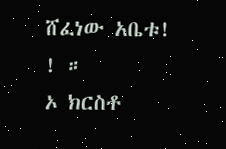ሸፈነው አቤቱ! ! ።
ኦ ክርስቶ